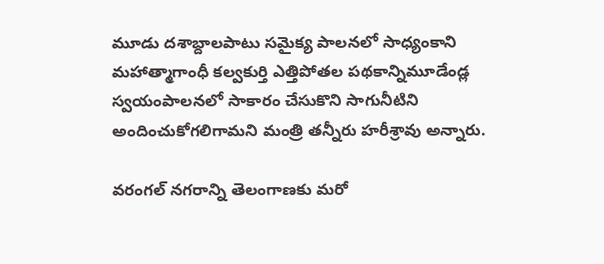మూడు దశాబ్దాలపాటు సమైక్య పాలనలో సాధ్యంకాని మహాత్మాగాంధీ కల్వకుర్తి ఎత్తిపోతల పథకాన్నిమూడేండ్ల స్వయంపాలనలో సాకారం చేసుకొని సాగునీటిని అందించుకోగలిగామని మంత్రి తన్నీరు హరీశ్రావు అన్నారు.

వరంగల్ నగరాన్ని తెలంగాణకు మరో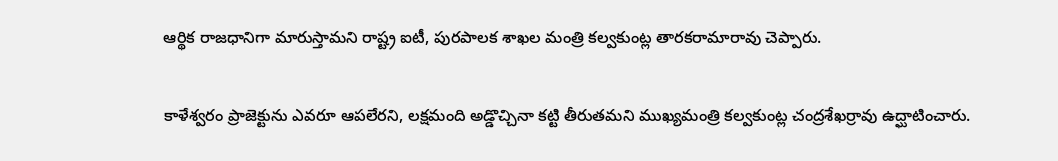ఆర్థిక రాజధానిగా మారుస్తామని రాష్ట్ర ఐటీ, పురపాలక శాఖల మంత్రి కల్వకుంట్ల తారకరామారావు చెప్పారు.

కాళేశ్వరం ప్రాజెక్టును ఎవరూ ఆపలేరని, లక్షమంది అడ్డొచ్చినా కట్టి తీరుతమని ముఖ్యమంత్రి కల్వకుంట్ల చంద్రశేఖర్రావు ఉద్ఘాటించారు.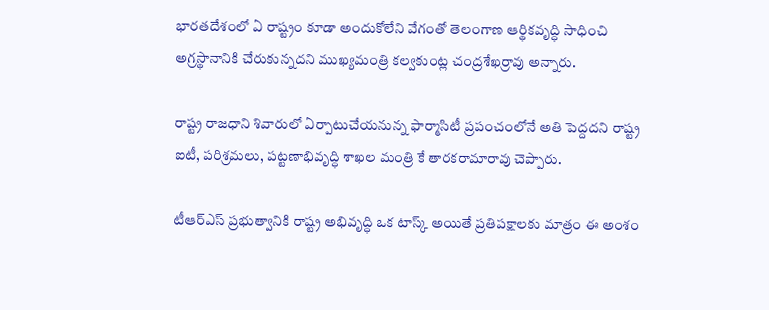భారతదేశంలో ఏ రాష్ట్రం కూడా అందుకోలేని వేగంతో తెలంగాణ ఆర్థికవృద్ధి సాధించి అగ్రస్థానానికి చేరుకున్నదని ముఖ్యమంత్రి కల్వకుంట్ల చంద్రశేఖర్రావు అన్నారు.

రాష్ట్ర రాజధాని శివారులో ఏర్పాటుచేయనున్న ఫార్మాసిటీ ప్రపంచంలోనే అతి పెద్దదని రాష్ట్ర ఐటీ, పరిశ్రమలు, పట్టణాభివృద్ధి శాఖల మంత్రి కే తారకరామారావు చెప్పారు.

టీఆర్ఎస్ ప్రభుత్వానికి రాష్ట్ర అభివృద్ధి ఒక టాస్క్ అయితే ప్రతిపక్షాలకు మాత్రం ఈ అంశం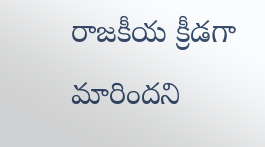రాజకీయ క్రీడగా మారిందని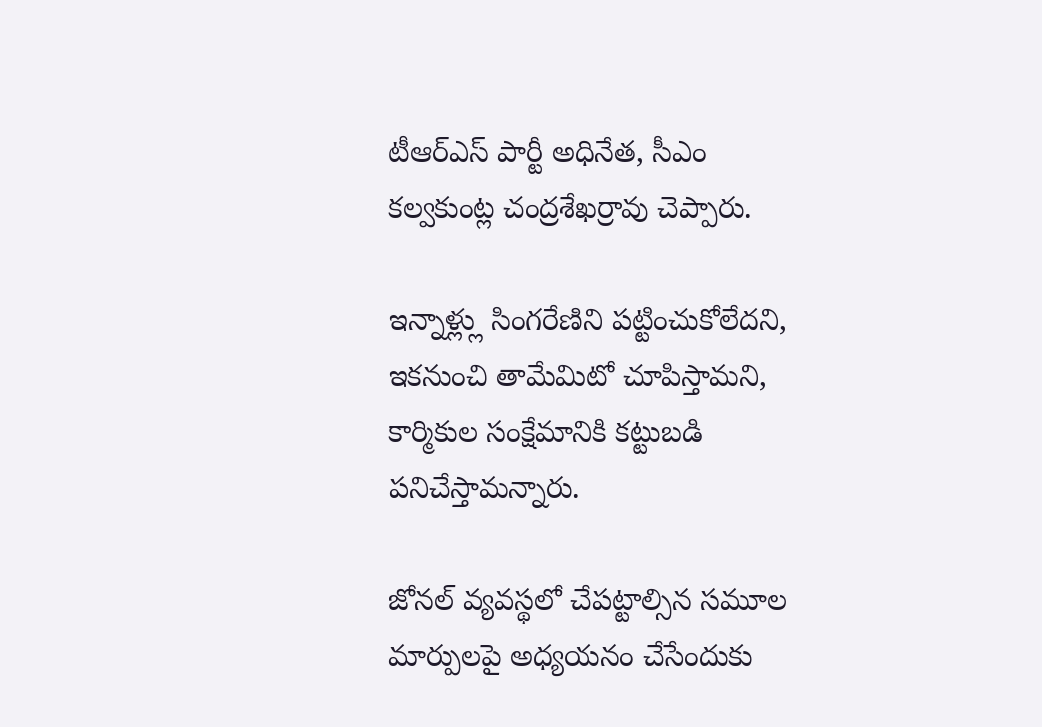టీఆర్ఎస్ పార్టీ అధినేత, సీఎం కల్వకుంట్ల చంద్రశేఖర్రావు చెప్పారు.

ఇన్నాళ్ల్లు సింగరేణిని పట్టించుకోలేదని, ఇకనుంచి తామేమిటో చూపిస్తామని, కార్మికుల సంక్షేమానికి కట్టుబడి పనిచేస్తామన్నారు.

జోనల్ వ్యవస్థలో చేపట్టాల్సిన సమూల మార్పులపై అధ్యయనం చేసేందుకు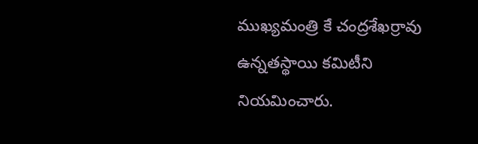ముఖ్యమంత్రి కే చంద్రశేఖర్రావు ఉన్నతస్థాయి కమిటీని నియమించారు.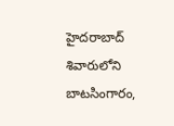హైదరాబాద్ శివారులోని బాటసింగారం,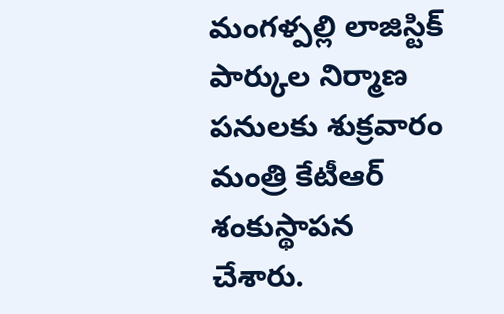మంగళ్పల్లి లాజిస్టిక్ పార్కుల నిర్మాణ పనులకు శుక్రవారం మంత్రి కేటీఆర్ శంకుస్థాపన చేశారు.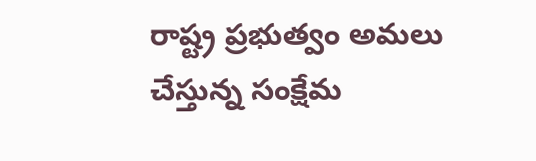రాష్ట్ర ప్రభుత్వం అమలు చేస్తున్న సంక్షేమ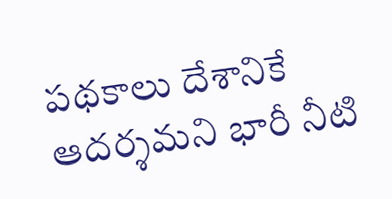పథకాలు దేశానికే ఆదర్శమని భారీ నీటి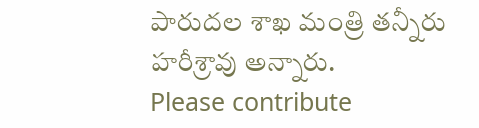పారుదల శాఖ మంత్రి తన్నీరు హరీశ్రావు అన్నారు.
Please contribute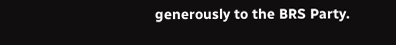generously to the BRS Party.